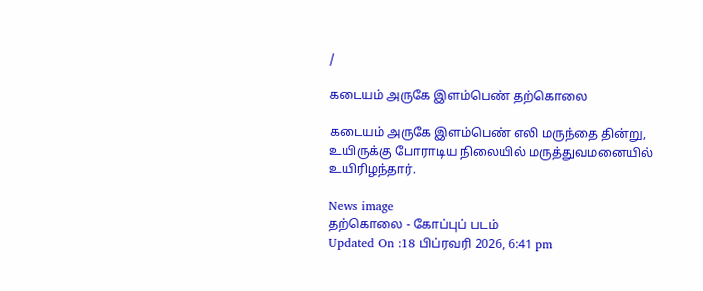/

கடையம் அருகே இளம்பெண் தற்கொலை

கடையம் அருகே இளம்பெண் எலி மருந்தை தின்று, உயிருக்கு போராடிய நிலையில் மருத்துவமனையில் உயிரிழந்தார்.

News image
தற்கொலை - கோப்புப் படம்
Updated On :18 பிப்ரவரி 2026, 6:41 pm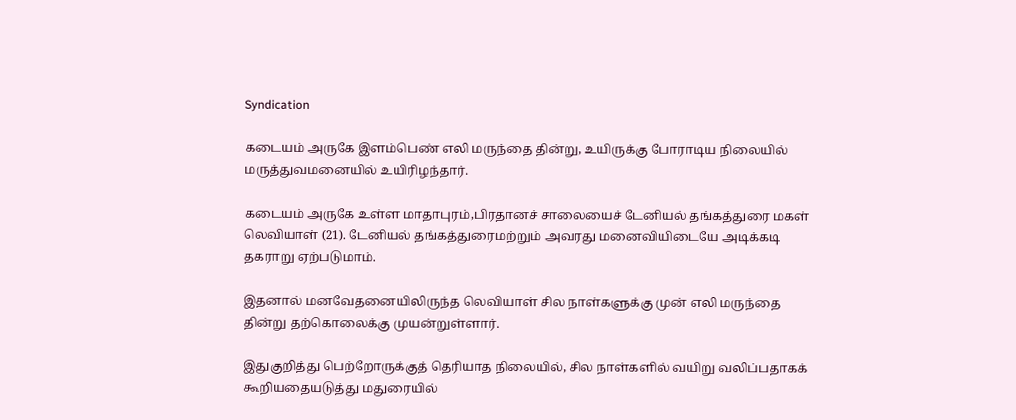Syndication

கடையம் அருகே இளம்பெண் எலி மருந்தை தின்று, உயிருக்கு போராடிய நிலையில் மருத்துவமனையில் உயிரிழந்தார்.

கடையம் அருகே உள்ள மாதாபுரம்,பிரதானச் சாலையைச் டேனியல் தங்கத்துரை மகள் லெவியாள் (21). டேனியல் தங்கத்துரைமற்றும் அவரது மனைவியிடையே அடிக்கடி தகராறு ஏற்படுமாம்.

இதனால் மனவேதனையிலிருந்த லெவியாள் சில நாள்களுக்கு முன் எலி மருந்தை தின்று தற்கொலைக்கு முயன்றுள்ளார்.

இதுகுறித்து பெற்றோருக்குத் தெரியாத நிலையில், சில நாள்களில் வயிறு வலிப்பதாகக் கூறியதையடுத்து மதுரையில்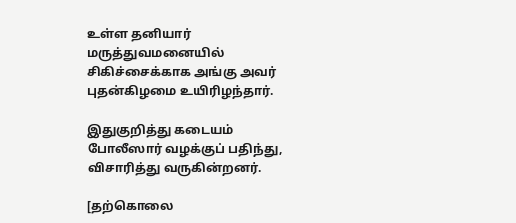உள்ள தனியார் மருத்துவமனையில் சிகிச்சைக்காக அங்கு அவர் புதன்கிழமை உயிரிழந்தார்.

இதுகுறித்து கடையம் போலீஸார் வழக்குப் பதிந்து, விசாரித்து வருகின்றனர்.

[தற்கொலை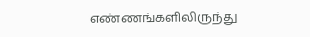எண்ணங்களிலிருந்து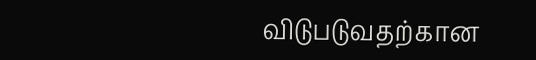விடுபடுவதற்கான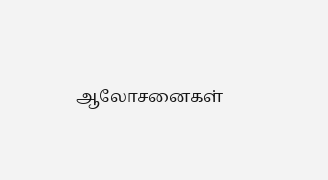ஆலோசனைகள்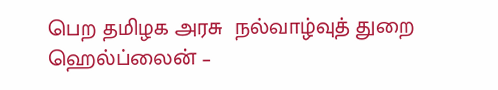பெற தமிழக அரசு  நல்வாழ்வுத் துறை ஹெல்ப்லைன் –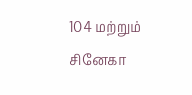104 மற்றும் சினேகா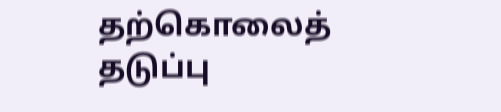தற்கொலைத் தடுப்பு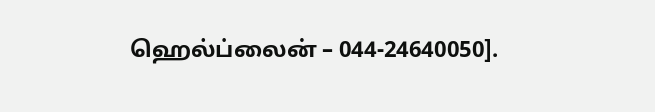ஹெல்ப்லைன் – 044-24640050].